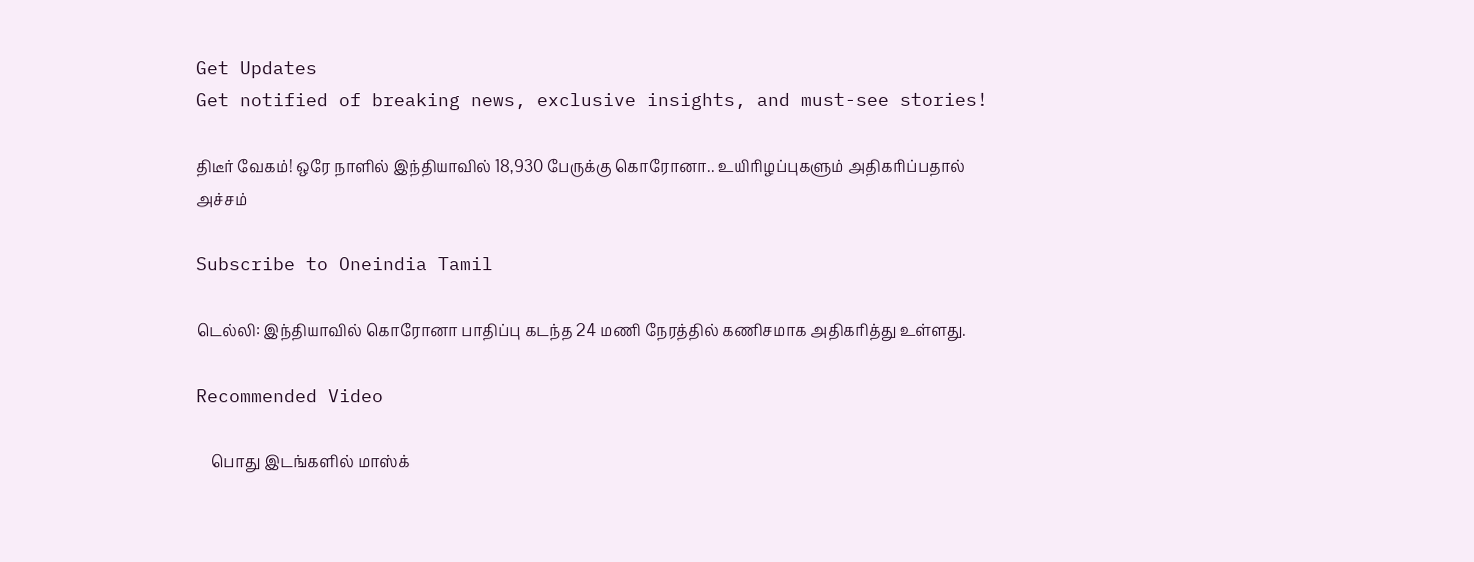Get Updates
Get notified of breaking news, exclusive insights, and must-see stories!

திடீர் வேகம்! ஒரே நாளில் இந்தியாவில் 18,930 பேருக்கு கொரோனா.. உயிரிழப்புகளும் அதிகரிப்பதால் அச்சம்

Subscribe to Oneindia Tamil

டெல்லி: இந்தியாவில் கொரோனா பாதிப்பு கடந்த 24 மணி நேரத்தில் கணிசமாக அதிகரித்து உள்ளது.

Recommended Video

    பொது இடங்களில் மாஸ்க்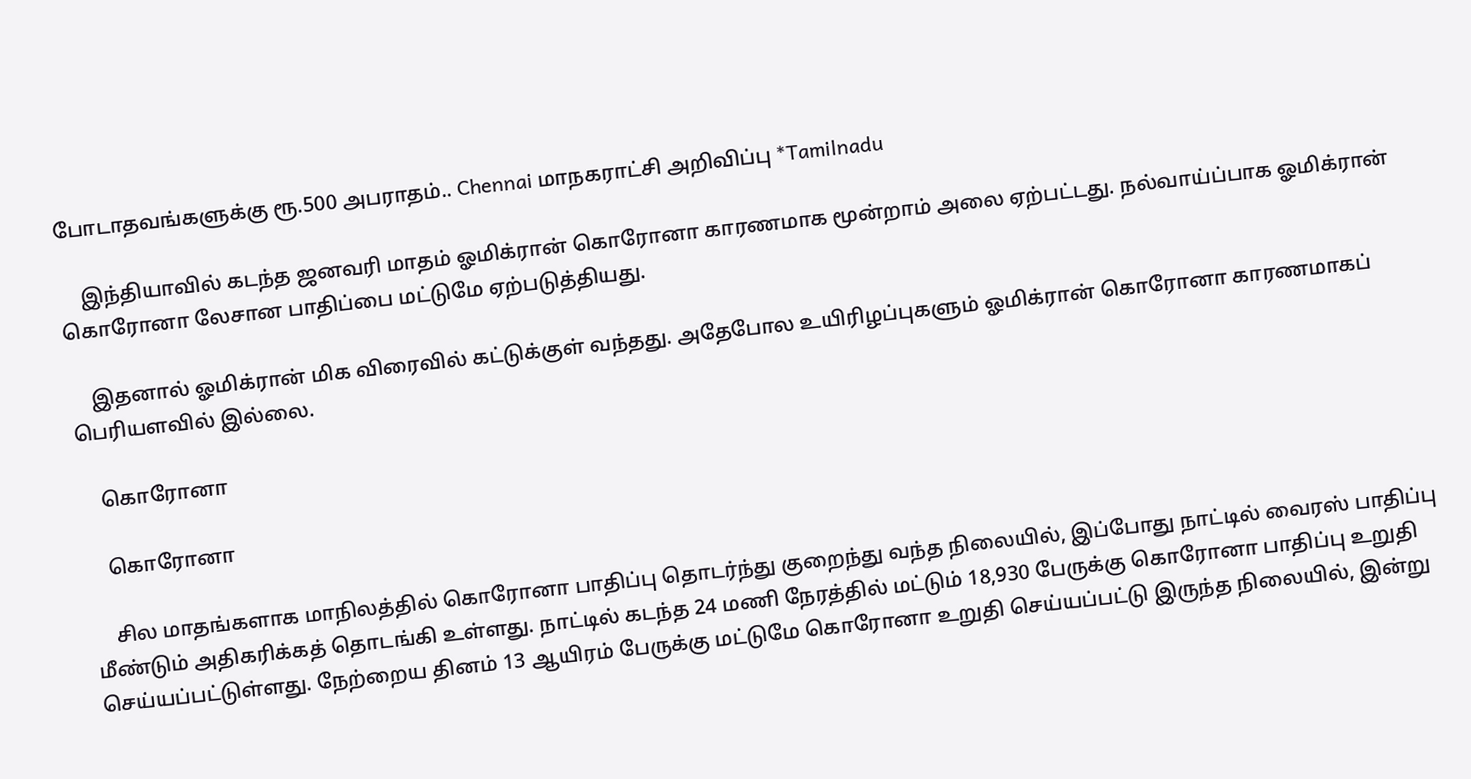போடாதவங்களுக்கு ரூ.500 அபராதம்.. Chennai மாநகராட்சி அறிவிப்பு *Tamilnadu

    இந்தியாவில் கடந்த ஜனவரி மாதம் ஓமிக்ரான் கொரோனா காரணமாக மூன்றாம் அலை ஏற்பட்டது. நல்வாய்ப்பாக ஓமிக்ரான் கொரோனா லேசான பாதிப்பை மட்டுமே ஏற்படுத்தியது.

    இதனால் ஓமிக்ரான் மிக விரைவில் கட்டுக்குள் வந்தது. அதேபோல உயிரிழப்புகளும் ஓமிக்ரான் கொரோனா காரணமாகப் பெரியளவில் இல்லை.

    கொரோனா

    கொரோனா

    சில மாதங்களாக மாநிலத்தில் கொரோனா பாதிப்பு தொடர்ந்து குறைந்து வந்த நிலையில், இப்போது நாட்டில் வைரஸ் பாதிப்பு மீண்டும் அதிகரிக்கத் தொடங்கி உள்ளது. நாட்டில் கடந்த 24 மணி நேரத்தில் மட்டும் 18,930 பேருக்கு கொரோனா பாதிப்பு உறுதி செய்யப்பட்டுள்ளது. நேற்றைய தினம் 13 ஆயிரம் பேருக்கு மட்டுமே கொரோனா உறுதி செய்யப்பட்டு இருந்த நிலையில், இன்று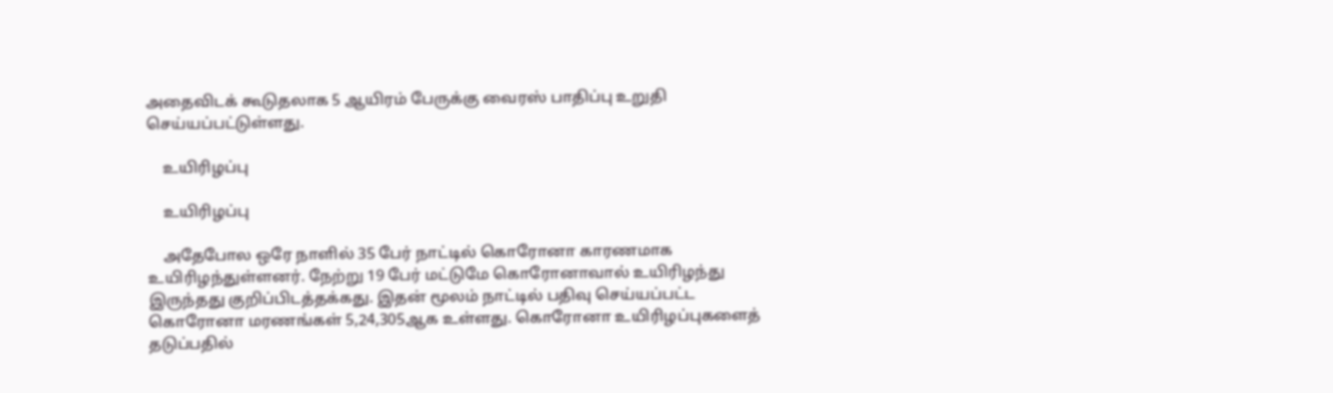அதைவிடக் கூடுதலாக 5 ஆயிரம் பேருக்கு வைரஸ் பாதிப்பு உறுதி செய்யப்பட்டுள்ளது.

    உயிரிழப்பு

    உயிரிழப்பு

    அதேபோல ஒரே நாளில் 35 பேர் நாட்டில் கொரோனா காரணமாக உயிரிழந்துள்ளனர். நேற்று 19 பேர் மட்டுமே கொரோனாவால் உயிரிழந்து இருந்தது குறிப்பிடத்தக்கது. இதன் மூலம் நாட்டில் பதிவு செய்யப்பட்ட கொரோனா மரணங்கள் 5,24,305ஆக உள்ளது. கொரோனா உயிரிழப்புகளைத் தடுப்பதில்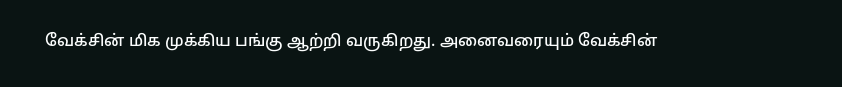வேக்சின் மிக முக்கிய பங்கு ஆற்றி வருகிறது. அனைவரையும் வேக்சின்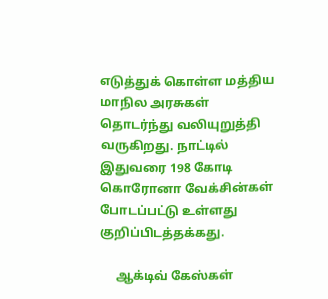எடுத்துக் கொள்ள மத்திய மாநில அரசுகள் தொடர்ந்து வலியுறுத்தி வருகிறது. நாட்டில் இதுவரை 198 கோடி கொரோனா வேக்சின்கள் போடப்பட்டு உள்ளது குறிப்பிடத்தக்கது.

     ஆக்டிவ் கேஸ்கள்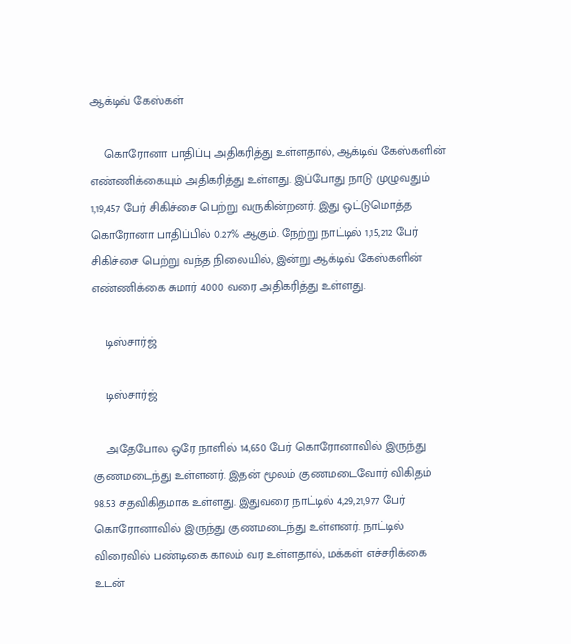ஆக்டிவ் கேஸ்கள்

    கொரோனா பாதிப்பு அதிகரித்து உள்ளதால், ஆக்டிவ் கேஸ்களின் எண்ணிக்கையும் அதிகரித்து உள்ளது. இப்போது நாடு முழுவதும் 1,19,457 பேர் சிகிச்சை பெற்று வருகின்றனர். இது ஒட்டுமொத்த கொரோனா பாதிப்பில் 0.27% ஆகும். நேற்று நாட்டில் 1,15,212 பேர் சிகிச்சை பெற்று வந்த நிலையில், இன்று ஆக்டிவ் கேஸ்களின் எண்ணிக்கை சுமார் 4000 வரை அதிகரித்து உள்ளது.

    டிஸ்சார்ஜ்

    டிஸ்சார்ஜ்

    அதேபோல ஒரே நாளில் 14,650 பேர் கொரோனாவில் இருந்து குணமடைந்து உள்ளனர். இதன் மூலம் குணமடைவோர் விகிதம் 98.53 சதவிகிதமாக உள்ளது. இதுவரை நாட்டில் 4,29,21,977 பேர் கொரோனாவில் இருந்து குணமடைந்து உள்ளனர். நாட்டில் விரைவில் பண்டிகை காலம் வர உள்ளதால், மக்கள் எச்சரிக்கை உடன்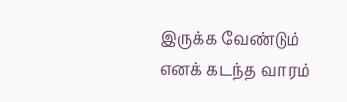இருக்க வேண்டும் எனக் கடந்த வாரம்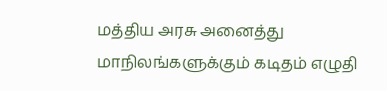மத்திய அரசு அனைத்து மாநிலங்களுக்கும் கடிதம் எழுதி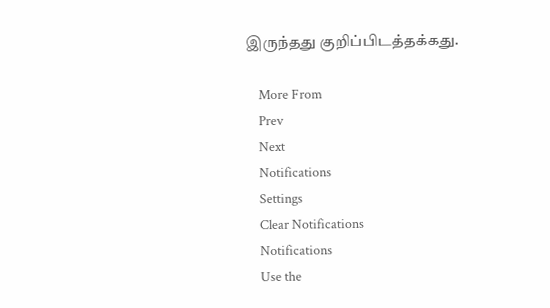இருந்தது குறிப்பிடத்தக்கது.

    More From
    Prev
    Next
    Notifications
    Settings
    Clear Notifications
    Notifications
    Use the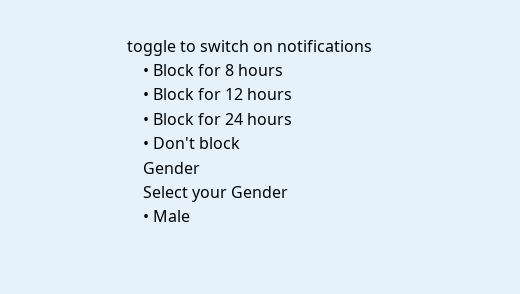toggle to switch on notifications
    • Block for 8 hours
    • Block for 12 hours
    • Block for 24 hours
    • Don't block
    Gender
    Select your Gender
    • Male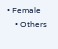• Female
    • Others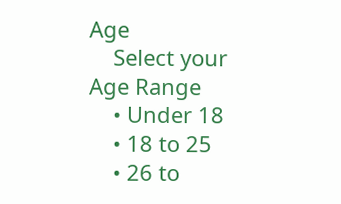Age
    Select your Age Range
    • Under 18
    • 18 to 25
    • 26 to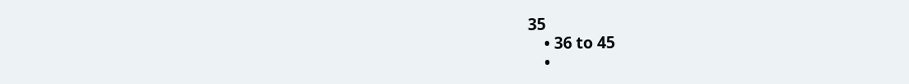35
    • 36 to 45
    •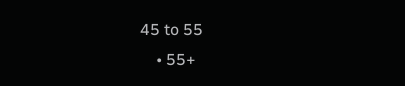45 to 55
    • 55+